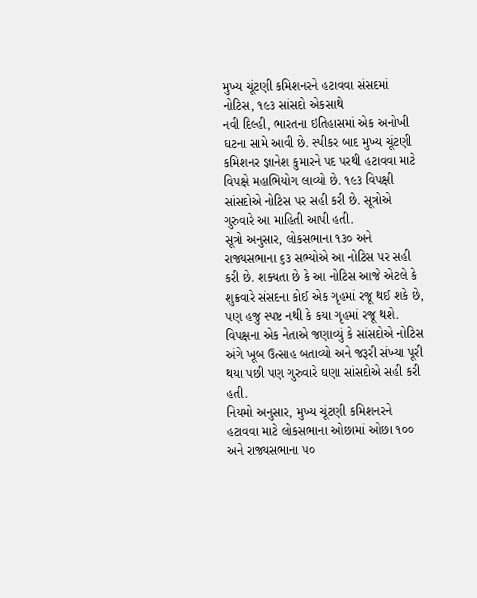મુખ્ય ચૂંટણી કમિશનરને હટાવવા સંસદમાં નોટિસ, ૧૯૩ સાંસદો એકસાથે
નવી દિલ્હી, ભારતના ઇતિહાસમાં એક અનોખી ઘટના સામે આવી છે. સ્પીકર બાદ મુખ્ય ચૂંટણી કમિશનર જ્ઞાનેશ કુમારને પદ પરથી હટાવવા માટે વિપક્ષે મહાભિયોગ લાવ્યો છે. ૧૯૩ વિપક્ષી સાંસદોએ નોટિસ પર સહી કરી છે. સૂત્રોએ ગુરુવારે આ માહિતી આપી હતી.
સૂત્રો અનુસાર, લોકસભાના ૧૩૦ અને રાજ્યસભાના ૬૩ સભ્યોએ આ નોટિસ પર સહી કરી છે. શક્યતા છે કે આ નોટિસ આજે એટલે કે શુક્રવારે સંસદના કોઈ એક ગૃહમાં રજૂ થઈ શકે છે, પણ હજુ સ્પષ્ટ નથી કે કયા ગૃહમાં રજૂ થશે. વિપક્ષના એક નેતાએ જણાવ્યું કે સાંસદોએ નોટિસ અંગે ખૂબ ઉત્સાહ બતાવ્યો અને જરૂરી સંખ્યા પૂરી થયા પછી પણ ગુરુવારે ઘણા સાંસદોએ સહી કરી હતી.
નિયમો અનુસાર, મુખ્ય ચૂંટણી કમિશનરને હટાવવા માટે લોકસભાના ઓછામાં ઓછા ૧૦૦ અને રાજ્યસભાના ૫૦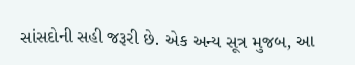સાંસદોની સહી જરૂરી છે. એક અન્ય સૂત્ર મુજબ, આ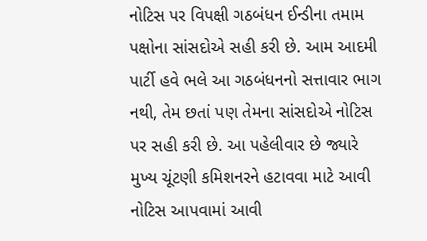નોટિસ પર વિપક્ષી ગઠબંધન ઈન્ડીના તમામ પક્ષોના સાંસદોએ સહી કરી છે. આમ આદમી પાર્ટી હવે ભલે આ ગઠબંધનનો સત્તાવાર ભાગ નથી, તેમ છતાં પણ તેમના સાંસદોએ નોટિસ પર સહી કરી છે. આ પહેલીવાર છે જ્યારે મુખ્ય ચૂંટણી કમિશનરને હટાવવા માટે આવી નોટિસ આપવામાં આવી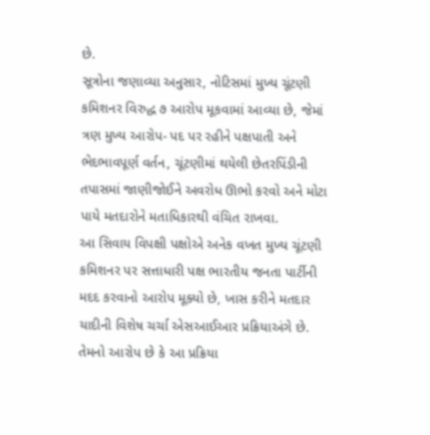છે.
સૂત્રોના જણાવ્યા અનુસાર, નોટિસમાં મુખ્ય ચૂંટણી કમિશનર વિરુદ્ધ ૭ આરોપ મૂકવામાં આવ્યા છે, જેમાં ત્રણ મુખ્ય આરોપ- પદ પર રહીને પક્ષપાતી અને ભેદભાવપૂર્ણ વર્તન, ચૂંટણીમાં થયેલી છેતરપિંડીની તપાસમાં જાણીજોઈને અવરોધ ઊભો કરવો અને મોટા પાયે મતદારોને મતાધિકારથી વંચિત રાખવા.
આ સિવાય વિપક્ષી પક્ષોએ અનેક વખત મુખ્ય ચૂંટણી કમિશનર પર સત્તાધારી પક્ષ ભારતીય જનતા પાર્ટીની મદદ કરવાનો આરોપ મૂક્યો છે, ખાસ કરીને મતદાર યાદીની વિશેષ ચર્ચા એસઆઈઆર પ્રક્રિયાઅંગે છે. તેમનો આરોપ છે કે આ પ્રક્રિયા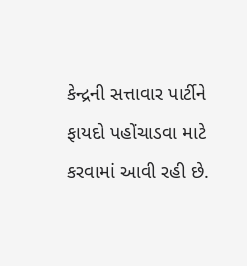કેન્દ્રની સત્તાવાર પાર્ટીને ફાયદો પહોંચાડવા માટે કરવામાં આવી રહી છે.